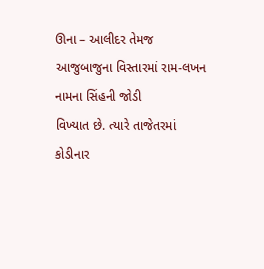ઊના – આલીદર તેમજ આજુબાજુના વિસ્તારમાં રામ-લખન નામના સિંહની જોડી
વિખ્યાત છે. ત્યારે તાજેતરમાં કોડીનાર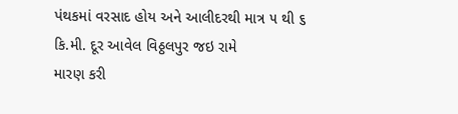પંથકમાં વરસાદ હોય અને આલીદરથી માત્ર ૫ થી ૬ કિ.મી. દૂર આવેલ વિઠ્ઠલપુર જઇ રામે
મારણ કરી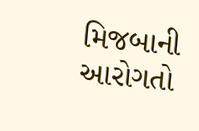મિજબાની આરોગતો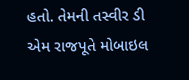હતો. તેમની તસ્વીર ડી એમ રાજપૂતે મોબાઇલ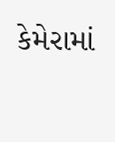કેમેરામાં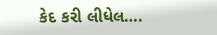કેદ કરી લીધેલ….